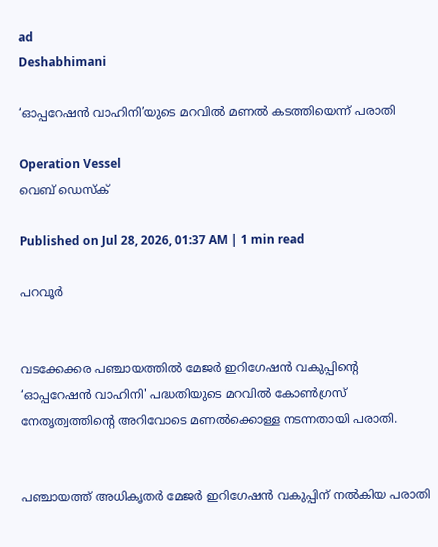ad
Deshabhimani

‘ഓപ്പറേഷൻ വാഹിനി’യുടെ മറവിൽ മണൽ കടത്തിയെന്ന്‌ പരാതി

Operation Vessel
വെബ് ഡെസ്ക്

Published on Jul 28, 2026, 01:37 AM | 1 min read

പറവൂർ


വടക്കേക്കര പഞ്ചായത്തിൽ മേജർ ഇറിഗേഷൻ വകുപ്പിന്റെ ‘ഓപ്പറേഷൻ വാഹിനി' പദ്ധതിയുടെ മറവിൽ കോൺഗ്രസ് നേതൃത്വത്തിന്റെ അറിവോടെ മണൽക്കൊള്ള നടന്നതായി പരാതി.


പഞ്ചായത്ത് അധികൃതർ മേജർ ഇറിഗേഷൻ വകുപ്പിന് നൽകിയ പരാതി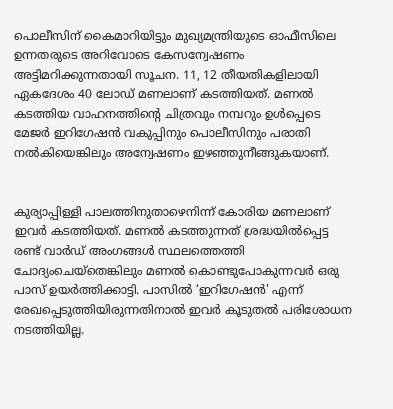പൊലീസിന് കൈമാറിയിട്ടും മുഖ്യമന്ത്രിയുടെ ഓഫീസിലെ ഉന്നതരുടെ അറിവോടെ കേസന്വേഷണം അട്ടിമറിക്കുന്നതായി സൂചന. 11, 12 തീയതികളിലായി ഏകദേശം 40 ലോഡ് മണലാണ് കടത്തിയത്. മണൽ കടത്തിയ വാഹനത്തിന്റെ ചിത്രവും നമ്പറും ഉൾപ്പെടെ മേജർ ഇറിഗേഷൻ വകുപ്പിനും പൊലീസിനും പരാതി നൽകിയെങ്കിലും അന്വേഷണം ഇഴഞ്ഞുനീങ്ങുകയാണ്.


കുര്യാപ്പിള്ളി പാലത്തിനുതാഴെനിന്ന്‌ കോരിയ മണലാണ് ഇവർ കടത്തിയത്. മണൽ കടത്തുന്നത് ശ്രദ്ധയിൽപ്പെട്ട രണ്ട് വാർഡ് അംഗങ്ങൾ സ്ഥലത്തെത്തി ചോദ്യംചെയ്തെങ്കിലും മണൽ കൊണ്ടുപോകുന്നവർ ഒരു പാസ് ഉയർത്തിക്കാട്ടി. പാസിൽ ‘ഇറിഗേഷൻ' എന്ന്‌ രേഖപ്പെടുത്തിയിരുന്നതിനാൽ ഇവർ കൂടുതൽ പരിശോധന നടത്തിയില്ല.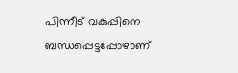പിന്നീട് വകുപ്പിനെ ബന്ധപ്പെട്ടപ്പോഴാണ്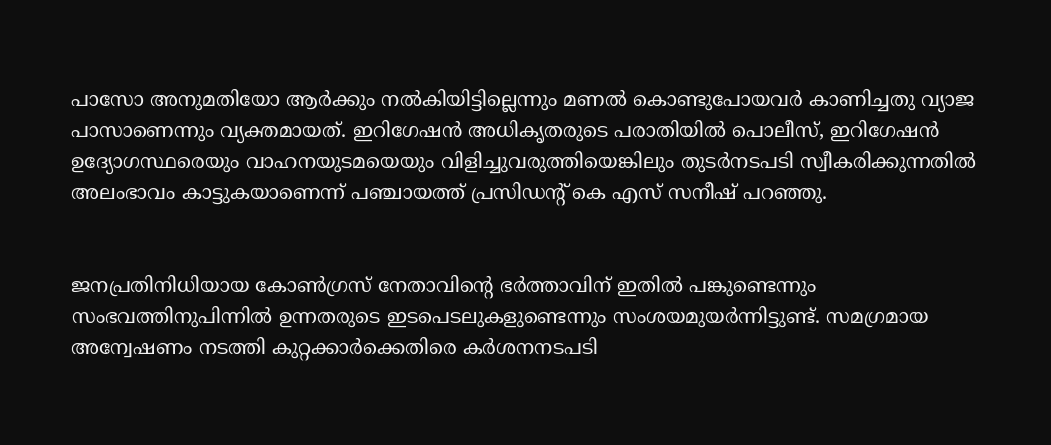പാസോ അനുമതിയോ ആർക്കും നൽകിയിട്ടില്ലെന്നും മണൽ കൊണ്ടുപോയവർ കാണിച്ചതു വ്യാജ പാസാണെന്നും വ്യക്തമായത്. ഇറിഗേഷൻ അധികൃതരുടെ പരാതിയിൽ പൊലീസ്, ഇറിഗേഷൻ ഉദ്യോഗസ്ഥരെയും വാഹനയുടമയെയും വിളിച്ചുവരുത്തിയെങ്കിലും തുടർനടപടി സ്വീകരിക്കുന്നതിൽ അലംഭാവം കാട്ടുകയാണെന്ന്‌ പഞ്ചായത്ത് പ്രസിഡന്റ് കെ എസ് സനീഷ് പറഞ്ഞു.


ജനപ്രതിനിധിയായ കോൺഗ്രസ് നേതാവിന്റെ ഭർത്താവിന് ഇതിൽ പങ്കുണ്ടെന്നും സംഭവത്തിനുപിന്നിൽ ഉന്നതരുടെ ഇടപെടലുകളുണ്ടെന്നും സംശയമുയർന്നിട്ടുണ്ട്. സമഗ്രമായ അന്വേഷണം നടത്തി കുറ്റക്കാർക്കെതിരെ കർശനനടപടി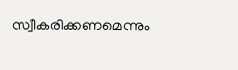സ്വീകരിക്കണമെന്നും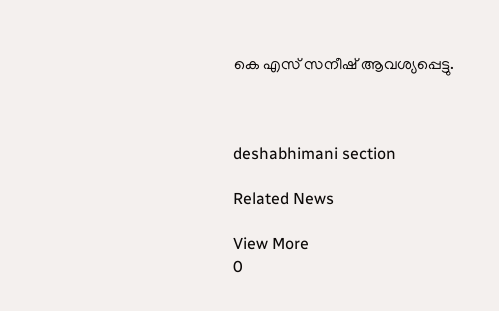കെ എസ് സനീഷ് ആവശ്യപ്പെട്ടു.



deshabhimani section

Related News

View More
0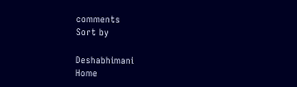comments
Sort by

Deshabhimani
Home